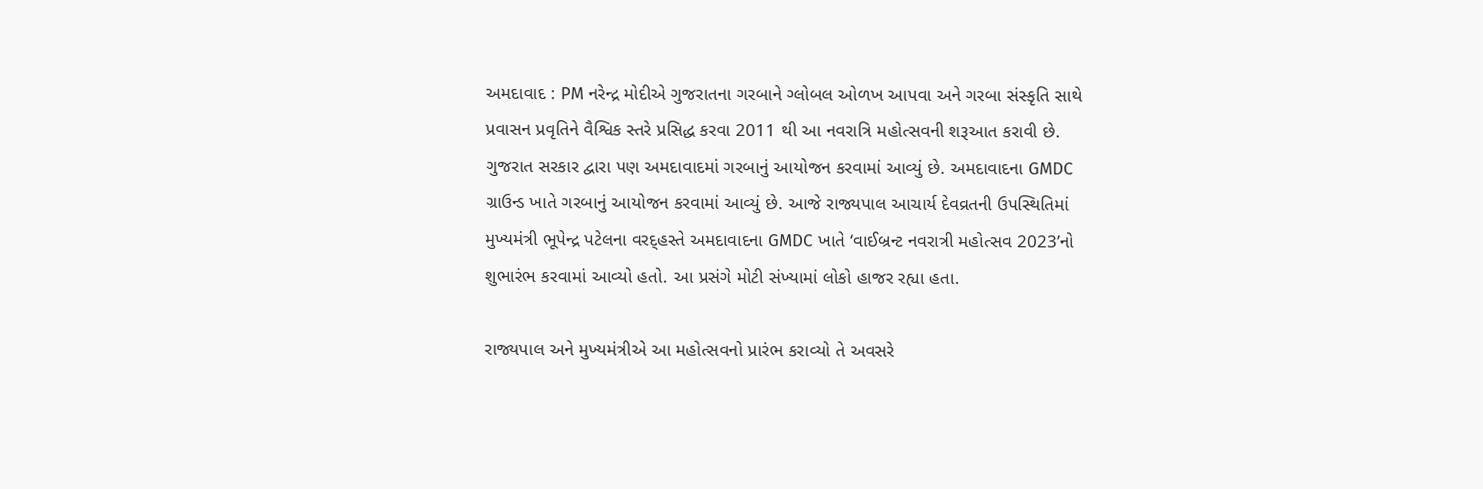અમદાવાદ : PM નરેન્દ્ર મોદીએ ગુજરાતના ગરબાને ગ્લોબલ ઓળખ આપવા અને ગરબા સંસ્કૃતિ સાથે પ્રવાસન પ્રવૃતિને વૈશ્વિક સ્તરે પ્રસિદ્ધ કરવા 2011 થી આ નવરાત્રિ મહોત્સવની શરૂઆત કરાવી છે. ગુજરાત સરકાર દ્વારા પણ અમદાવાદમાં ગરબાનું આયોજન કરવામાં આવ્યું છે. અમદાવાદના GMDC ગ્રાઉન્ડ ખાતે ગરબાનું આયોજન કરવામાં આવ્યું છે. આજે રાજ્યપાલ આચાર્ય દેવવ્રતની ઉપસ્થિતિમાં મુખ્યમંત્રી ભૂપેન્દ્ર પટેલના વરદ્હસ્તે અમદાવાદના GMDC ખાતે ‘વાઈબ્રન્ટ નવરાત્રી મહોત્સવ 2023’નો શુભારંભ કરવામાં આવ્યો હતો. આ પ્રસંગે મોટી સંખ્યામાં લોકો હાજર રહ્યા હતા.

રાજ્યપાલ અને મુખ્યમંત્રીએ આ મહોત્સવનો પ્રારંભ કરાવ્યો તે અવસરે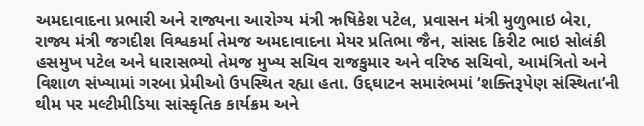અમદાવાદના પ્રભારી અને રાજ્યના આરોગ્ય મંત્રી ઋષિકેશ પટેલ, પ્રવાસન મંત્રી મુળુભાઇ બેરા, રાજ્ય મંત્રી જગદીશ વિશ્વકર્મા તેમજ અમદાવાદના મેયર પ્રતિભા જૈન, સાંસદ કિરીટ ભાઇ સોલંકી હસમુખ પટેલ અને ધારાસભ્યો તેમજ મુખ્ય સચિવ રાજકુમાર અને વરિષ્ઠ સચિવો, આમંત્રિતો અને વિશાળ સંખ્યામાં ગરબા પ્રેમીઓ ઉપસ્થિત રહ્યા હતા. ઉદ્દઘાટન સમારંભમાં ‘શક્તિરૂપેણ સંસ્થિતા’ની થીમ પર મલ્ટીમીડિયા સાંસ્કૃતિક કાર્યક્રમ અને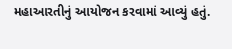મહાઆરતીનું આયોજન કરવામાં આવ્યું હતું.